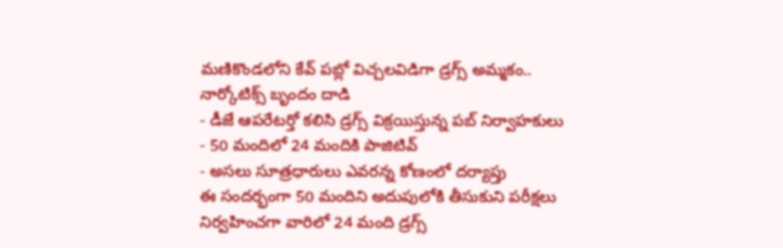మణికొండలోని కేవ్ పబ్లో విచ్చలవిడిగా డ్రగ్స్ అమ్మకం.. నార్కోటిక్స్ బృందం దాడి
- డీజే ఆపరేటర్తో కలిసి డ్రగ్స్ విక్రయిస్తున్న పబ్ నిర్వాహకులు
- 50 మందిలో 24 మందికి పాజిటివ్
- అసలు సూత్రధారులు ఎవరన్న కోణంలో దర్యాప్తు
ఈ సందర్భంగా 50 మందిని అదుపులోకి తీసుకుని పరీక్షలు నిర్వహించగా వారిలో 24 మంది డ్రగ్స్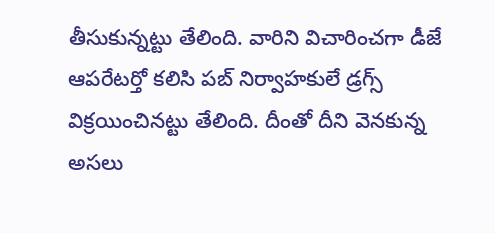తీసుకున్నట్టు తేలింది. వారిని విచారించగా డీజే ఆపరేటర్తో కలిసి పబ్ నిర్వాహకులే డ్రగ్స్ విక్రయించినట్టు తేలింది. దీంతో దీని వెనకున్న అసలు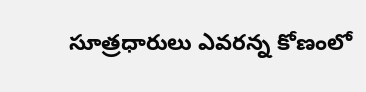సూత్రధారులు ఎవరన్న కోణంలో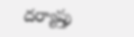దర్యాప్తు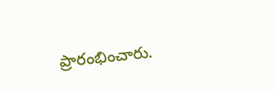ప్రారంభించారు.